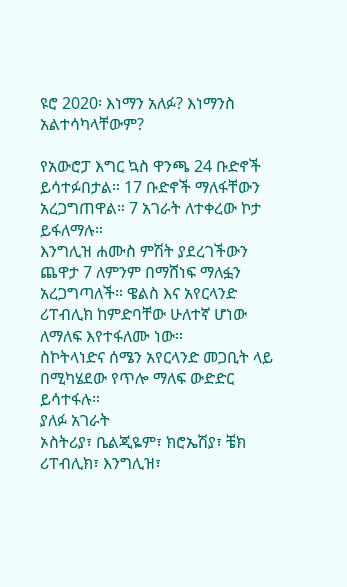ዩሮ 2020፡ እነማን አለፉ? እነማንስ አልተሳካላቸውም?

የአውሮፓ እግር ኳስ ዋንጫ 24 ቡድኖች ይሳተፉበታል። 17 ቡድኖች ማለፋቸውን አረጋግጠዋል። 7 አገራት ለተቀረው ኮታ ይፋለማሉ።
እንግሊዝ ሐሙስ ምሽት ያደረገችውን ጨዋታ 7 ለምንም በማሸነፍ ማለፏን አረጋግጣለች። ዌልስ እና አየርላንድ ሪፐብሊክ ከምድባቸው ሁለተኛ ሆነው ለማለፍ እየተፋለሙ ነው።
ስኮትላነድና ሰሜን አየርላንድ መጋቢት ላይ በሚካሄደው የጥሎ ማለፍ ውድድር ይሳተፋሉ።
ያለፉ አገራት
ኦስትሪያ፣ ቤልጂዬም፣ ክሮኤሽያ፣ ቼክ ሪፐብሊክ፣ እንግሊዝ፣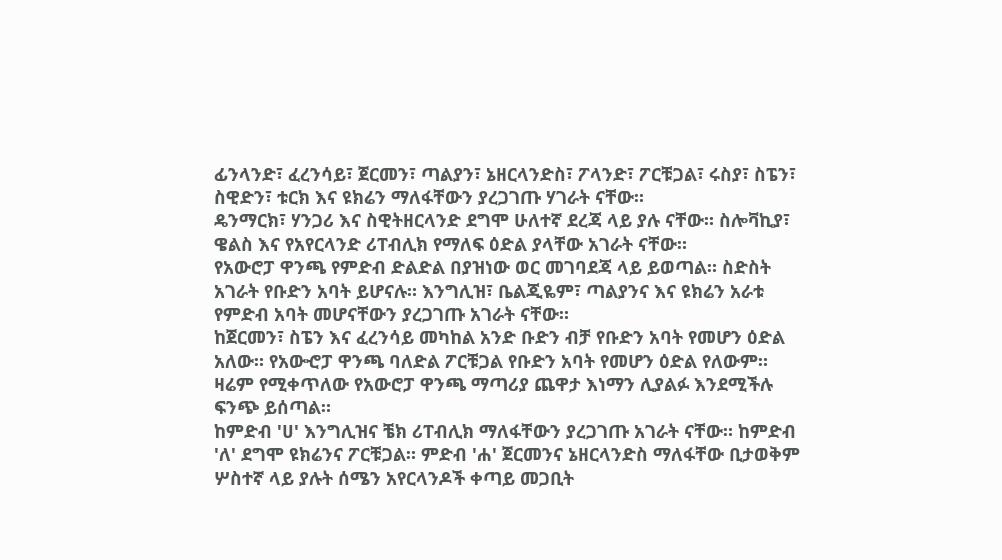ፊንላንድ፣ ፈረንሳይ፣ ጀርመን፣ ጣልያን፣ ኔዘርላንድስ፣ ፖላንድ፣ ፖርቹጋል፣ ሩስያ፣ ስፔን፣ ስዊድን፣ ቱርክ እና ዩክሬን ማለፋቸውን ያረጋገጡ ሃገራት ናቸው።
ዴንማርክ፣ ሃንጋሪ እና ስዊትዘርላንድ ደግሞ ሁለተኛ ደረጃ ላይ ያሉ ናቸው። ስሎቫኪያ፣ ዌልስ እና የአየርላንድ ሪፐብሊክ የማለፍ ዕድል ያላቸው አገራት ናቸው።
የአውሮፓ ዋንጫ የምድብ ድልድል በያዝነው ወር መገባደጃ ላይ ይወጣል። ስድስት አገራት የቡድን አባት ይሆናሉ። እንግሊዝ፣ ቤልጂዬም፣ ጣልያንና እና ዩክሬን አራቱ የምድብ አባት መሆናቸውን ያረጋገጡ አገራት ናቸው።
ከጀርመን፣ ስፔን እና ፈረንሳይ መካከል አንድ ቡድን ብቻ የቡድን አባት የመሆን ዕድል አለው። የአውⶂፓ ዋንጫ ባለድል ፖርቹጋል የቡድን አባት የመሆን ዕድል የለውም።
ዛሬም የሚቀጥለው የአውሮፓ ዋንጫ ማጣሪያ ጨዋታ እነማን ሊያልፉ እንደሚችሉ ፍንጭ ይሰጣል።
ከምድብ 'ሀ' እንግሊዝና ቼክ ሪፐብሊክ ማለፋቸውን ያረጋገጡ አገራት ናቸው። ከምድብ 'ለ' ደግሞ ዩክሬንና ፖርቹጋል። ምድብ 'ሐ' ጀርመንና ኔዘርላንድስ ማለፋቸው ቢታወቅም ሦስተኛ ላይ ያሉት ሰሜን አየርላንዶች ቀጣይ መጋቢት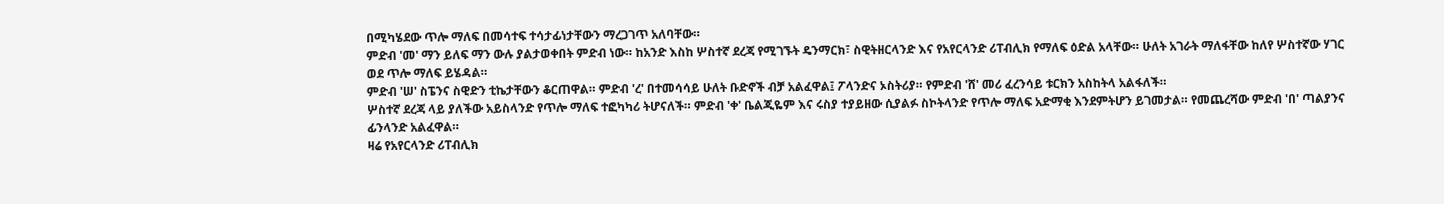በሚካሄደው ጥሎ ማለፍ በመሳተፍ ተሳታፊነታቸውን ማረጋገጥ አለባቸው።
ምድብ 'መ' ማን ይለፍ ማን ውሉ ያልታወቀበት ምድብ ነው። ከአንድ እስከ ሦስተኛ ደረጃ የሚገኙት ዴንማርክ፣ ስዊትዘርላንድ እና የአየርላንድ ሪፐብሊክ የማለፍ ዕድል አላቸው። ሁለት አገራት ማለፋቸው ከለየ ሦስተኛው ሃገር ወደ ጥሎ ማለፍ ይሄዳል።
ምድብ 'ሠ' ስፔንና ስዊድን ቲኬታቸውን ቆርጠዋል። ምድብ 'ረ' በተመሳሳይ ሁለት ቡድኖች ብቻ አልፈዋል፤ ፖላንድና ኦስትሪያ። የምድብ 'ሸ' መሪ ፈረንሳይ ቱርክን አስከትላ አልፋለች።
ሦስተኛ ደረጃ ላይ ያለችው አይስላንድ የጥሎ ማለፍ ተፎካካሪ ትሆናለች። ምድብ 'ቀ' ቤልጂዬም እና ሩስያ ተያይዘው ሲያልፉ ስኮትላንድ የጥሎ ማለፍ አድማቂ እንደምትሆን ይገመታል። የመጨረሻው ምድብ 'በ' ጣልያንና ፊንላንድ አልፈዋል።
ዛሬ የአየርላንድ ሪፐብሊክ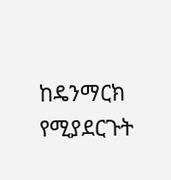ከዴንማርክ የሚያደርጉት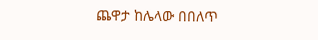ጨዋታ ከሌላው በበለጥ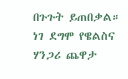በጉጉት ይጠበቃል። ነገ ደግሞ የዌልስና ሃንጋሪ ጨዋታ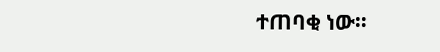ተጠባቂ ነው።